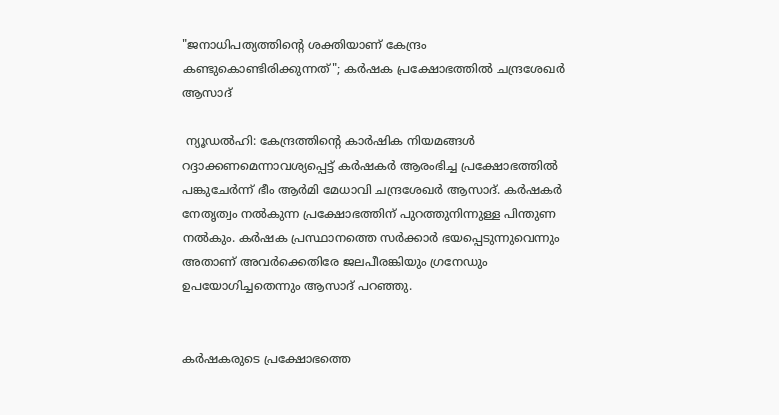"ജനാധിപത്യത്തിന്റെ ശക്തിയാണ് കേന്ദ്രം കണ്ടുകൊണ്ടിരിക്കുന്നത്"; കര്‍ഷക പ്രക്ഷോഭത്തില്‍ ചന്ദ്രശേഖര്‍ ആസാദ്

 ന്യൂഡല്‍ഹി: കേന്ദ്രത്തിന്റെ കാര്‍ഷിക നിയമങ്ങള്‍ റദ്ദാക്കണമെന്നാവശ്യപ്പെട്ട് കര്‍ഷകര്‍ ആരംഭിച്ച പ്രക്ഷോഭത്തില്‍ പങ്കുചേര്‍ന്ന് ഭീം ആര്‍മി മേധാവി ചന്ദ്രശേഖര്‍ ആസാദ്. കര്‍ഷകര്‍ നേതൃത്വം നല്‍കുന്ന പ്രക്ഷോഭത്തിന് പുറത്തുനിന്നുള്ള പിന്തുണ നല്‍കും. കര്‍ഷക പ്രസ്ഥാനത്തെ സര്‍ക്കാര്‍ ഭയപ്പെടുന്നുവെന്നും അതാണ് അവര്‍ക്കെതിരേ ജലപീരങ്കിയും ഗ്രനേഡും ഉപയോഗിച്ചതെന്നും ആസാദ് പറഞ്ഞു.


കര്‍ഷകരുടെ പ്രക്ഷോഭത്തെ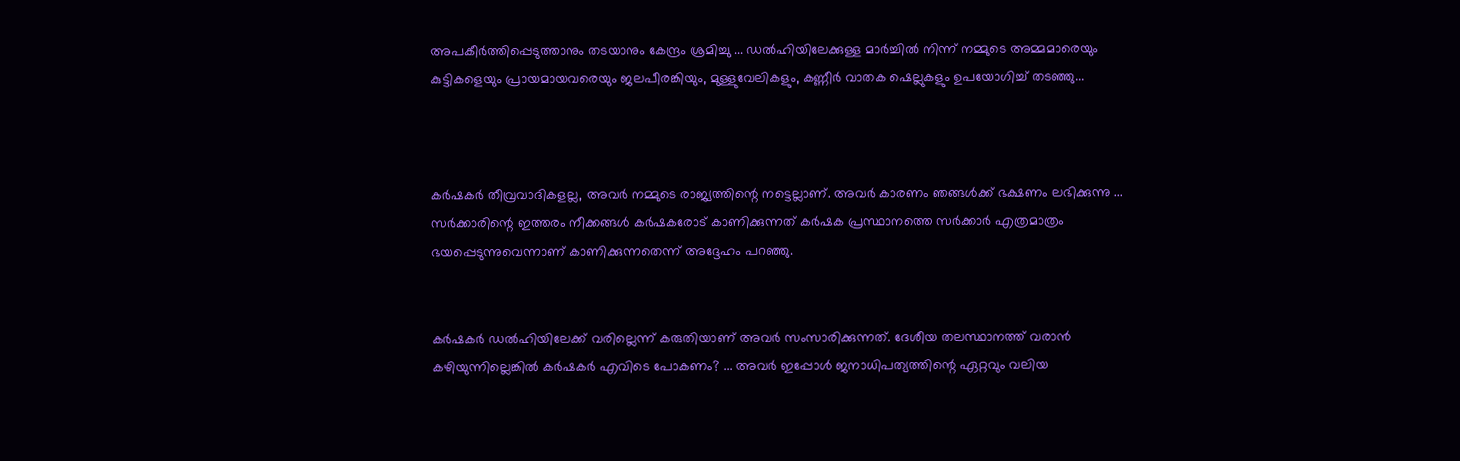അപകീര്‍ത്തിപ്പെടുത്താനും തടയാനും കേന്ദ്രം ശ്രമിച്ചു ... ഡല്‍ഹിയിലേക്കുള്ള മാര്‍ച്ചില്‍ നിന്ന് നമ്മുടെ അമ്മമാരെയും കുട്ടികളെയും പ്രായമായവരെയും ജലപീരങ്കിയും, മുള്ളുവേലികളും, കണ്ണീര്‍ വാതക ഷെല്ലുകളും ഉപയോഗിച്ച്‌ തടഞ്ഞു...



കര്‍ഷകര്‍ തീവ്രവാദികളല്ല, അവര്‍ നമ്മുടെ രാജ്യത്തിന്റെ നട്ടെല്ലാണ്. അവര്‍ കാരണം ഞങ്ങള്‍ക്ക് ഭക്ഷണം ലഭിക്കുന്നു ... സര്‍ക്കാരിന്റെ ഇത്തരം നീക്കങ്ങള്‍ കര്‍ഷകരോട് കാണിക്കുന്നത് കര്‍ഷക പ്രസ്ഥാനത്തെ സര്‍ക്കാര്‍ എത്രമാത്രം ഭയപ്പെടുന്നുവെന്നാണ് കാണിക്കുന്നതെന്ന് അദ്ദേഹം പറഞ്ഞു.


കര്‍ഷകര്‍ ഡല്‍ഹിയിലേക്ക് വരില്ലെന്ന് കരുതിയാണ് അവര്‍ സംസാരിക്കുന്നത്. ദേശീയ തലസ്ഥാനത്ത് വരാന്‍ കഴിയുന്നില്ലെങ്കില്‍ കര്‍ഷകര്‍ എവിടെ പോകണം? ... അവര്‍ ഇപ്പോള്‍ ജനാധിപത്യത്തിന്റെ ഏറ്റവും വലിയ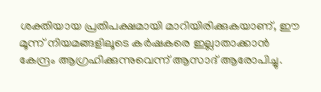ശക്തിയായ പ്രതിപക്ഷമായി മാറിയിരിക്കുകയാണ്, ഈ മൂന്ന് നിയമങ്ങളിലൂടെ കര്‍ഷകരെ ഇല്ലാതാക്കാന്‍ കേന്ദ്രം ആഗ്രഹിക്കുന്നുവെന്ന് ആസാദ് ആരോപിച്ചു.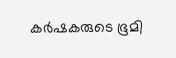കര്‍ഷകരുടെ ഭൂമി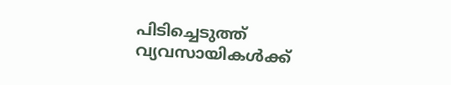പിടിച്ചെടുത്ത് വ്യവസായികള്‍ക്ക്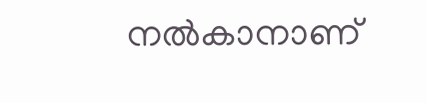നല്‍കാനാണ്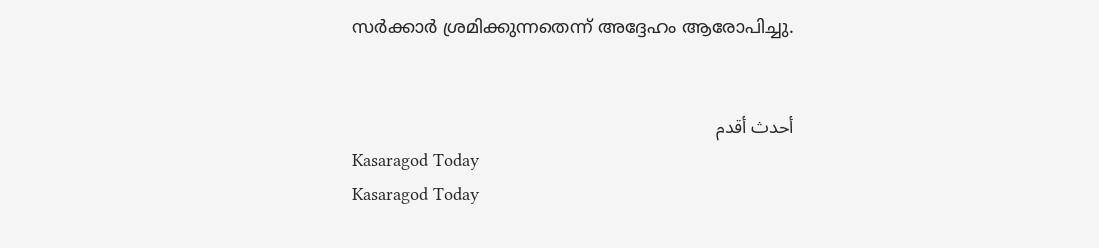സര്‍ക്കാര്‍ ശ്രമിക്കുന്നതെന്ന് അദ്ദേഹം ആരോപിച്ചു.


أحدث أقدم
Kasaragod Today
Kasaragod Today